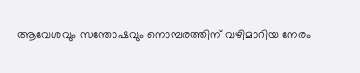ആവേശവും സന്തോഷവും നൊമ്പരത്തിന് വഴിമാറിയ നേരം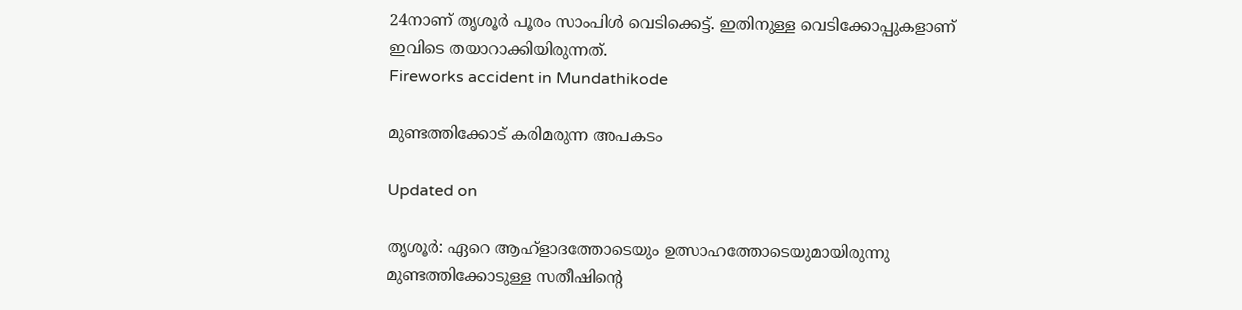24നാണ് തൃശൂര്‍ പൂരം സാംപിള്‍ വെടിക്കെട്ട്. ഇതിനുള്ള വെടിക്കോപ്പുകളാണ് ഇവിടെ തയാറാക്കിയിരുന്നത്.
Fireworks accident in Mundathikode

മുണ്ടത്തിക്കോട് കരിമരുന്ന അപകടം

Updated on

തൃശൂര്‍: ഏറെ ആഹ്ളാദത്തോടെയും ഉത്സാഹത്തോടെയുമായിരുന്നു മുണ്ടത്തിക്കോടുള്ള സതീഷിന്‍റെ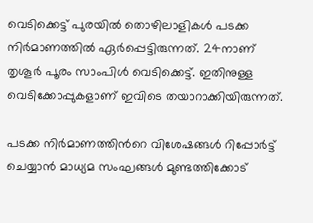വെടിക്കെട്ട് പുരയില്‍ തൊഴിലാളികള്‍ പടക്ക നിര്‍മാണത്തില്‍ ഏര്‍പ്പെട്ടിരുന്നത്. 24നാണ് തൃശൂര്‍ പൂരം സാംപിള്‍ വെടിക്കെട്ട്. ഇതിനുള്ള വെടിക്കോപ്പുകളാണ് ഇവിടെ തയാറാക്കിയിരുന്നത്.

പടക്ക നിര്‍മാണത്തിന്‍റെ വിശേഷങ്ങള്‍ റിപ്പോര്‍ട്ട് ചെയ്യാന്‍ മാധ്യമ സംഘങ്ങള്‍ മുണ്ടത്തിക്കോട്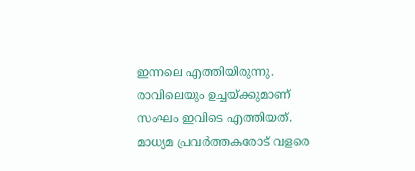ഇന്നലെ എത്തിയിരുന്നു. രാവിലെയും ഉച്ചയ്ക്കുമാണ് സംഘം ഇവിടെ എത്തിയത്. മാധ്യമ പ്രവര്‍ത്തകരോട് വളരെ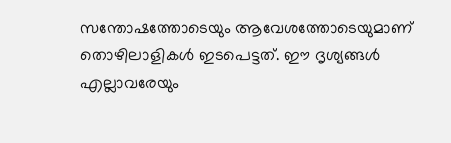സന്തോഷത്തോടെയും ആവേശത്തോടെയുമാണ് തൊഴിലാളികള്‍ ഇടപെട്ടത്. ഈ ദൃശ്യങ്ങള്‍ എല്ലാവരേയും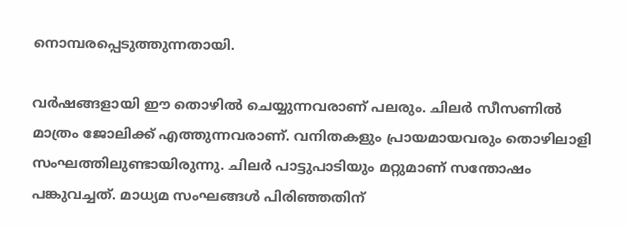നൊമ്പരപ്പെടുത്തുന്നതായി.

വര്‍ഷങ്ങളായി ഈ തൊഴില്‍ ചെയ്യുന്നവരാണ് പലരും. ചിലര്‍ സീസണില്‍ മാത്രം ജോലിക്ക് എത്തുന്നവരാണ്. വനിതകളും പ്രായമായവരും തൊഴിലാളി സംഘത്തിലുണ്ടായിരുന്നു. ചിലര്‍ പാട്ടുപാടിയും മറ്റുമാണ് സന്തോഷം പങ്കുവച്ചത്. മാധ്യമ സംഘങ്ങള്‍ പിരിഞ്ഞതിന്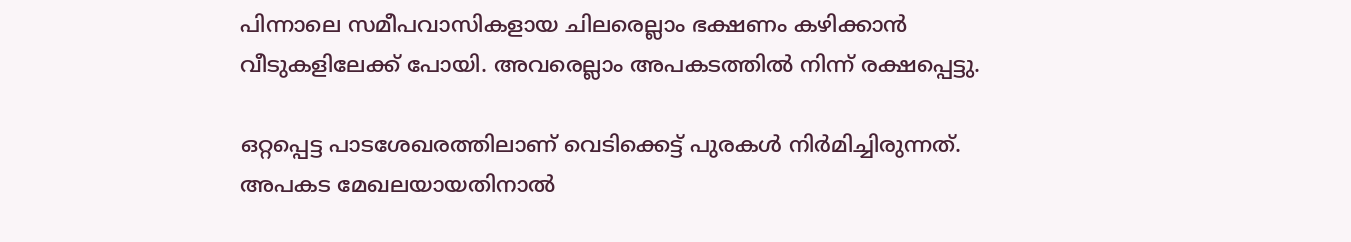പിന്നാലെ സമീപവാസികളായ ചിലരെല്ലാം ഭക്ഷണം കഴിക്കാന്‍ വീടുകളിലേക്ക് പോയി. അവരെല്ലാം അപകടത്തില്‍ നിന്ന് രക്ഷപ്പെട്ടു.

ഒറ്റപ്പെട്ട പാടശേഖരത്തിലാണ് വെടിക്കെട്ട് പുരകള്‍ നിർമിച്ചിരുന്നത്. അപകട മേഖലയായതിനാല്‍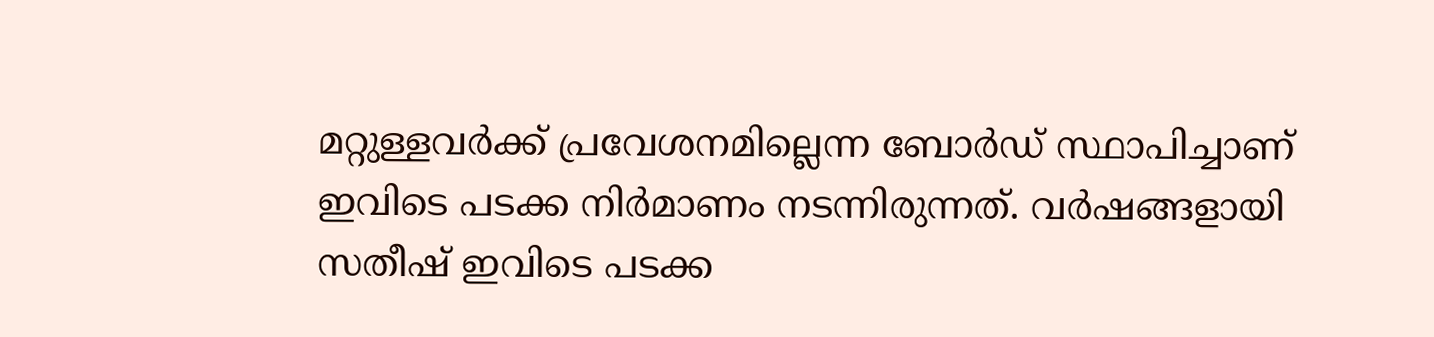മറ്റുള്ളവര്‍ക്ക് പ്രവേശനമില്ലെന്ന ബോര്‍ഡ് സ്ഥാപിച്ചാണ് ഇവിടെ പടക്ക നിര്‍മാണം നടന്നിരുന്നത്. വര്‍ഷങ്ങളായി സതീഷ് ഇവിടെ പടക്ക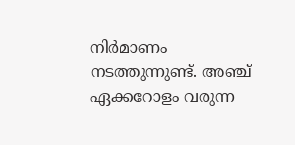നിര്‍മാണം നടത്തുന്നുണ്ട്. അഞ്ച് ഏക്കറോളം വരുന്ന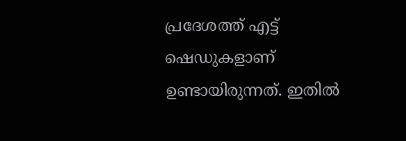പ്രദേശത്ത് എട്ട് ഷെഡുകളാണ് ഉണ്ടായിരുന്നത്. ഇതില്‍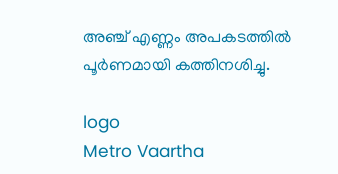അഞ്ച് എണ്ണം അപകടത്തിൽ പൂര്‍ണമായി കത്തിനശിച്ചു.

logo
Metro Vaartha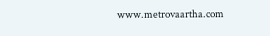www.metrovaartha.com